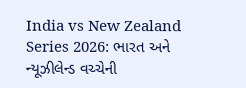India vs New Zealand Series 2026: ભારત અને ન્યૂઝીલેન્ડ વચ્ચેની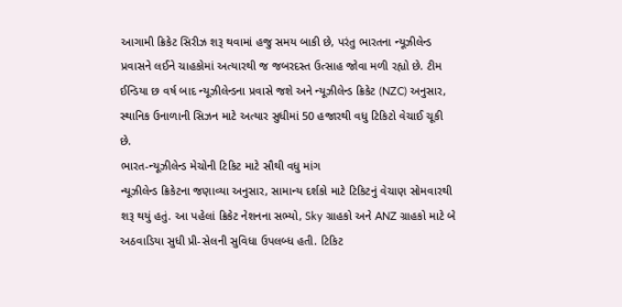આગામી ક્રિકેટ સિરીઝ શરૂ થવામાં હજુ સમય બાકી છે, પરંતુ ભારતના ન્યૂઝીલેન્ડ પ્રવાસને લઈને ચાહકોમાં અત્યારથી જ જબરદસ્ત ઉત્સાહ જોવા મળી રહ્યો છે. ટીમ ઈન્ડિયા છ વર્ષ બાદ ન્યૂઝીલેન્ડના પ્રવાસે જશે અને ન્યૂઝીલેન્ડ ક્રિકેટ (NZC) અનુસાર, સ્થાનિક ઉનાળાની સિઝન માટે અત્યાર સુધીમાં 50 હજારથી વધુ ટિકિટો વેચાઈ ચૂકી છે.
ભારત-ન્યૂઝીલેન્ડ મેચોની ટિકિટ માટે સૌથી વધુ માંગ
ન્યૂઝીલેન્ડ ક્રિકેટના જણાવ્યા અનુસાર, સામાન્ય દર્શકો માટે ટિકિટનું વેચાણ સોમવારથી શરૂ થયું હતું. આ પહેલાં ક્રિકેટ નેશનના સભ્યો, Sky ગ્રાહકો અને ANZ ગ્રાહકો માટે બે અઠવાડિયા સુધી પ્રી-સેલની સુવિધા ઉપલબ્ધ હતી. ટિકિટ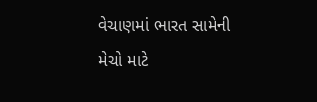વેચાણમાં ભારત સામેની મેચો માટે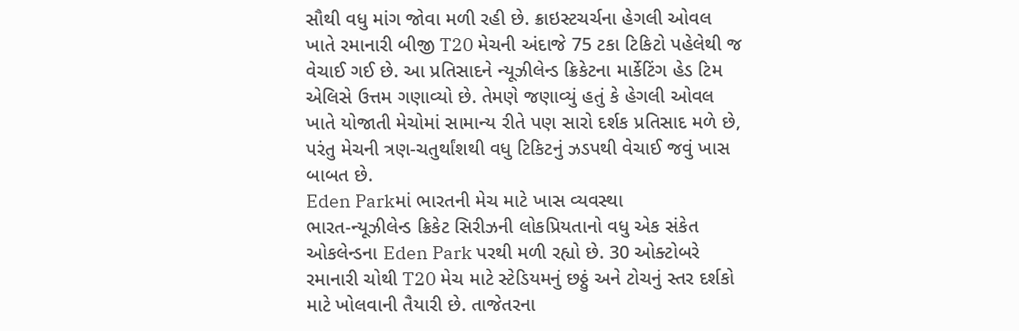સૌથી વધુ માંગ જોવા મળી રહી છે. ક્રાઇસ્ટચર્ચના હેગલી ઓવલ ખાતે રમાનારી બીજી T20 મેચની અંદાજે 75 ટકા ટિકિટો પહેલેથી જ વેચાઈ ગઈ છે. આ પ્રતિસાદને ન્યૂઝીલેન્ડ ક્રિકેટના માર્કેટિંગ હેડ ટિમ એલિસે ઉત્તમ ગણાવ્યો છે. તેમણે જણાવ્યું હતું કે હેગલી ઓવલ ખાતે યોજાતી મેચોમાં સામાન્ય રીતે પણ સારો દર્શક પ્રતિસાદ મળે છે, પરંતુ મેચની ત્રણ-ચતુર્થાંશથી વધુ ટિકિટનું ઝડપથી વેચાઈ જવું ખાસ બાબત છે.
Eden Parkમાં ભારતની મેચ માટે ખાસ વ્યવસ્થા
ભારત-ન્યૂઝીલેન્ડ ક્રિકેટ સિરીઝની લોકપ્રિયતાનો વધુ એક સંકેત ઓકલેન્ડના Eden Park પરથી મળી રહ્યો છે. 30 ઓક્ટોબરે રમાનારી ચોથી T20 મેચ માટે સ્ટેડિયમનું છઠ્ઠું અને ટોચનું સ્તર દર્શકો માટે ખોલવાની તૈયારી છે. તાજેતરના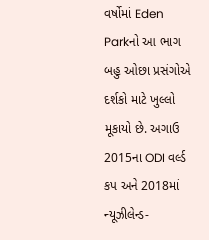વર્ષોમાં Eden Parkનો આ ભાગ બહુ ઓછા પ્રસંગોએ દર્શકો માટે ખુલ્લો મૂકાયો છે. અગાઉ 2015ના ODI વર્લ્ડ કપ અને 2018માં ન્યૂઝીલેન્ડ-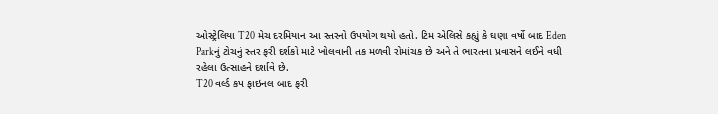ઓસ્ટ્રેલિયા T20 મેચ દરમિયાન આ સ્તરનો ઉપયોગ થયો હતો. ટિમ એલિસે કહ્યું કે ઘણા વર્ષો બાદ Eden Parkનું ટોચનું સ્તર ફરી દર્શકો માટે ખોલવાની તક મળવી રોમાંચક છે અને તે ભારતના પ્રવાસને લઈને વધી રહેલા ઉત્સાહને દર્શાવે છે.
T20 વર્લ્ડ કપ ફાઇનલ બાદ ફરી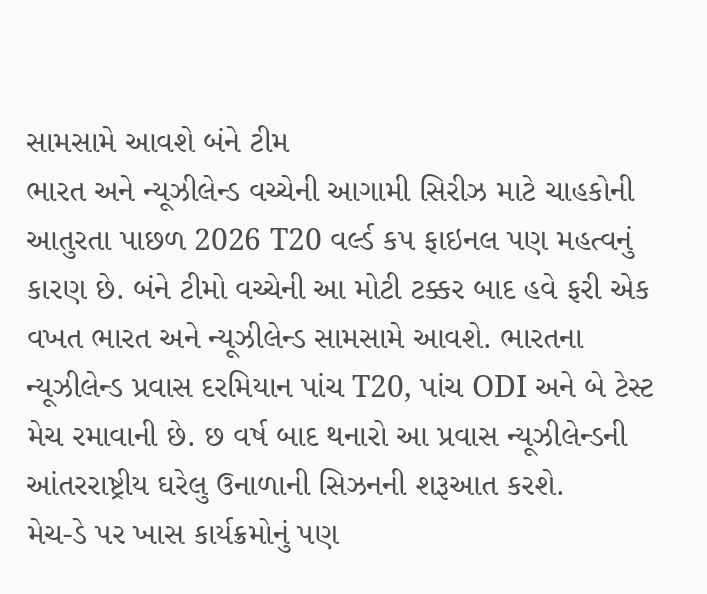સામસામે આવશે બંને ટીમ
ભારત અને ન્યૂઝીલેન્ડ વચ્ચેની આગામી સિરીઝ માટે ચાહકોની આતુરતા પાછળ 2026 T20 વર્લ્ડ કપ ફાઇનલ પણ મહત્વનું કારણ છે. બંને ટીમો વચ્ચેની આ મોટી ટક્કર બાદ હવે ફરી એક વખત ભારત અને ન્યૂઝીલેન્ડ સામસામે આવશે. ભારતના ન્યૂઝીલેન્ડ પ્રવાસ દરમિયાન પાંચ T20, પાંચ ODI અને બે ટેસ્ટ મેચ રમાવાની છે. છ વર્ષ બાદ થનારો આ પ્રવાસ ન્યૂઝીલેન્ડની આંતરરાષ્ટ્રીય ઘરેલુ ઉનાળાની સિઝનની શરૂઆત કરશે.
મેચ-ડે પર ખાસ કાર્યક્રમોનું પણ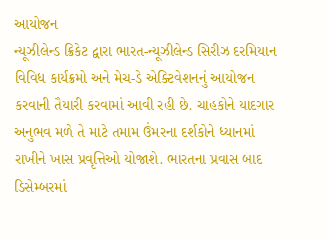આયોજન
ન્યૂઝીલેન્ડ ક્રિકેટ દ્વારા ભારત-ન્યૂઝીલેન્ડ સિરીઝ દરમિયાન વિવિધ કાર્યક્રમો અને મેચ-ડે એક્ટિવેશનનું આયોજન કરવાની તૈયારી કરવામાં આવી રહી છે. ચાહકોને યાદગાર અનુભવ મળે તે માટે તમામ ઉંમરના દર્શકોને ધ્યાનમાં રાખીને ખાસ પ્રવૃત્તિઓ યોજાશે. ભારતના પ્રવાસ બાદ ડિસેમ્બરમાં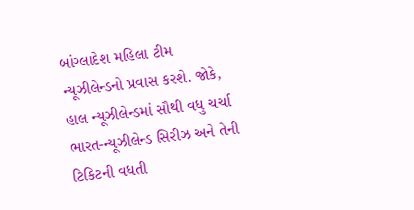બાંગ્લાદેશ મહિલા ટીમ ન્યૂઝીલેન્ડનો પ્રવાસ કરશે. જોકે, હાલ ન્યૂઝીલેન્ડમાં સૌથી વધુ ચર્ચા ભારત-ન્યૂઝીલેન્ડ સિરીઝ અને તેની ટિકિટની વધતી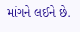માંગને લઈને છે.